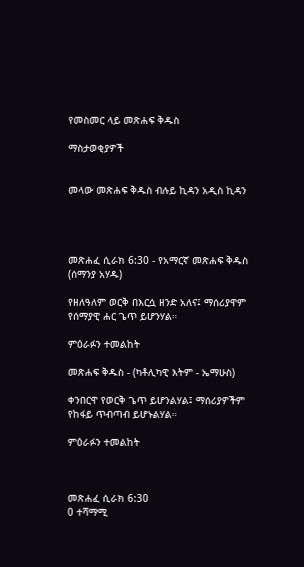የመስመር ላይ መጽሐፍ ቅዱስ

ማስታወቂያዎች


መላው መጽሐፍ ቅዱስ ብሉይ ኪዳን አዲስ ኪዳን




መጽሐፈ ሲራክ 6:30 - የአማርኛ መጽሐፍ ቅዱስ (ሰማንያ አሃዱ)

የዘለዓለም ወርቅ በእርሷ ዘንድ አለና፤ ማሰሪያዋም የሰማያዊ ሐር ጌጥ ይሆንሃል።

ምዕራፉን ተመልከት

መጽሐፍ ቅዱስ - (ካቶሊካዊ እትም - ኤማሁስ)

ቀንበርዋ የወርቅ ጌጥ ይሆንልሃል፤ ማሰሪያዎችም የከፋይ ጥብጣብ ይሆኑልሃል።

ምዕራፉን ተመልከት



መጽሐፈ ሲራክ 6:30
0 ተሻማሚ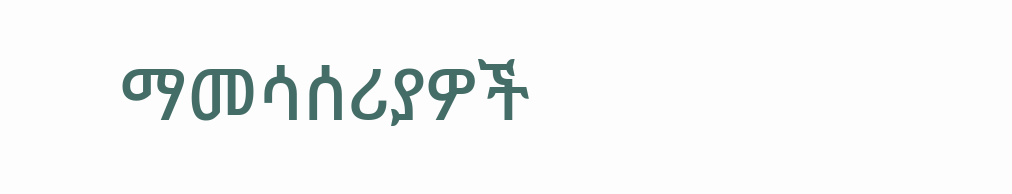ማመሳሰሪያዎች